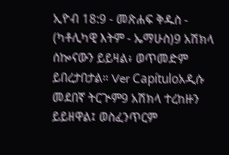ኢዮብ 18:9 - መጽሐፍ ቅዱስ - (ካቶሊካዊ እትም - ኤማሁስ)9 አሽክላ ሰኰናውን ይይዛል፥ ወጥመድም ይበረታበታል። Ver Capítuloአዲሱ መደበኛ ትርጒም9 አሽክላ ተረከዙን ይይዘዋል፤ ወስፈንጥርም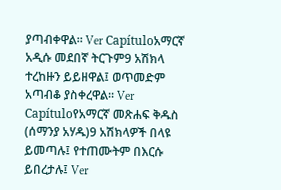ያጣብቀዋል። Ver Capítuloአማርኛ አዲሱ መደበኛ ትርጉም9 አሽክላ ተረከዙን ይይዘዋል፤ ወጥመድም አጣብቆ ያስቀረዋል። Ver Capítuloየአማርኛ መጽሐፍ ቅዱስ (ሰማንያ አሃዱ)9 አሽክላዎች በላዩ ይመጣሉ፤ የተጠሙትም በእርሱ ይበረታሉ፤ Ver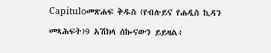Capítuloመጽሐፍ ቅዱስ (የብሉይና የሐዲስ ኪዳን መጻሕፍት)9 አሽክላ ሰኰናውን ይይዛል፥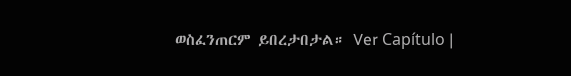ወስፈንጠርም ይበረታበታል። Ver Capítulo |